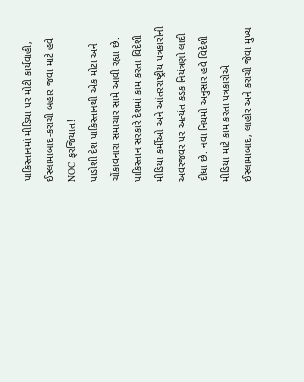પાકિસ્તાનમાં મીડિયા પર મોટી કાર્યવાહી, ઈસ્લામાબાદ-કરાચી બહાર જવા માટે હવે NOC ફરજિયાત!
પાડોશી દેશ પાકિસ્તાનથી એક મોટા અને ચોંકાવનારા સમાચાર સામે આવી રહ્યા છે. પાકિસ્તાન સરકારે દેશમાં કામ કરતા વિદેશી મીડિયા કર્મીઓ અને આંતરરાષ્ટ્રીય પત્રકારોની અવરજવર પર અત્યંત કડક નિયંત્રણો લાદી દીધા છે. નવા નિયમો અનુસાર હવે વિદેશી મીડિયા માટે કામ કરતા પત્રકારોએ ઈસ્લામાબાદ, લાહોર અને કરાચી જેવા મુખ્ય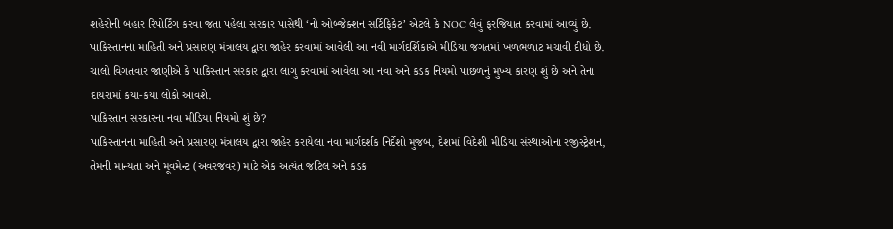શહેરોની બહાર રિપોર્ટિંગ કરવા જતા પહેલા સરકાર પાસેથી ‘નો ઓબ્જેક્શન સર્ટિફિકેટ’ એટલે કે NOC લેવું ફરજિયાત કરવામાં આવ્યું છે.
પાકિસ્તાનના માહિતી અને પ્રસારણ મંત્રાલય દ્વારા જાહેર કરવામાં આવેલી આ નવી માર્ગદર્શિકાએ મીડિયા જગતમાં ખળભળાટ મચાવી દીધો છે. ચાલો વિગતવાર જાણીએ કે પાકિસ્તાન સરકાર દ્વારા લાગુ કરવામાં આવેલા આ નવા અને કડક નિયમો પાછળનું મુખ્ય કારણ શું છે અને તેના દાયરામાં કયા-કયા લોકો આવશે.
પાકિસ્તાન સરકારના નવા મીડિયા નિયમો શું છે?
પાકિસ્તાનના માહિતી અને પ્રસારણ મંત્રાલય દ્વારા જાહેર કરાયેલા નવા માર્ગદર્શક નિર્દેશો મુજબ, દેશમાં વિદેશી મીડિયા સંસ્થાઓના રજીસ્ટ્રેશન, તેમની માન્યતા અને મૂવમેન્ટ (અવરજવર) માટે એક અત્યંત જટિલ અને કડક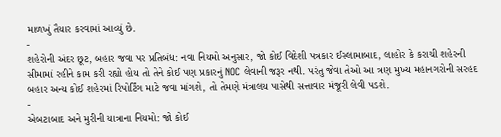માળખું તૈયાર કરવામાં આવ્યું છે.
-
શહેરોની અંદર છૂટ, બહાર જવા પર પ્રતિબંધ: નવા નિયમો અનુસાર, જો કોઈ વિદેશી પત્રકાર ઈસ્લામાબાદ, લાહોર કે કરાચી શહેરની સીમામાં રહીને કામ કરી રહ્યો હોય તો તેને કોઈ પણ પ્રકારનું NOC લેવાની જરૂર નથી. પરંતુ જેવા તેઓ આ ત્રણ મુખ્ય મહાનગરોની સરહદ બહાર અન્ય કોઈ શહેરમાં રિપોર્ટિંગ માટે જવા માંગશે, તો તેમણે મંત્રાલય પાસેથી સત્તાવાર મંજૂરી લેવી પડશે.
-
એબટાબાદ અને મુરીની યાત્રાના નિયમો: જો કોઈ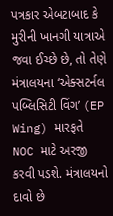પત્રકાર એબટાબાદ કે મુરીની ખાનગી યાત્રાએ જવા ઈચ્છે છે, તો તેણે મંત્રાલયના ‘એક્સટર્નલ પબ્લિસિટી વિંગ’ (EP Wing) મારફતે NOC માટે અરજી કરવી પડશે. મંત્રાલયનો દાવો છે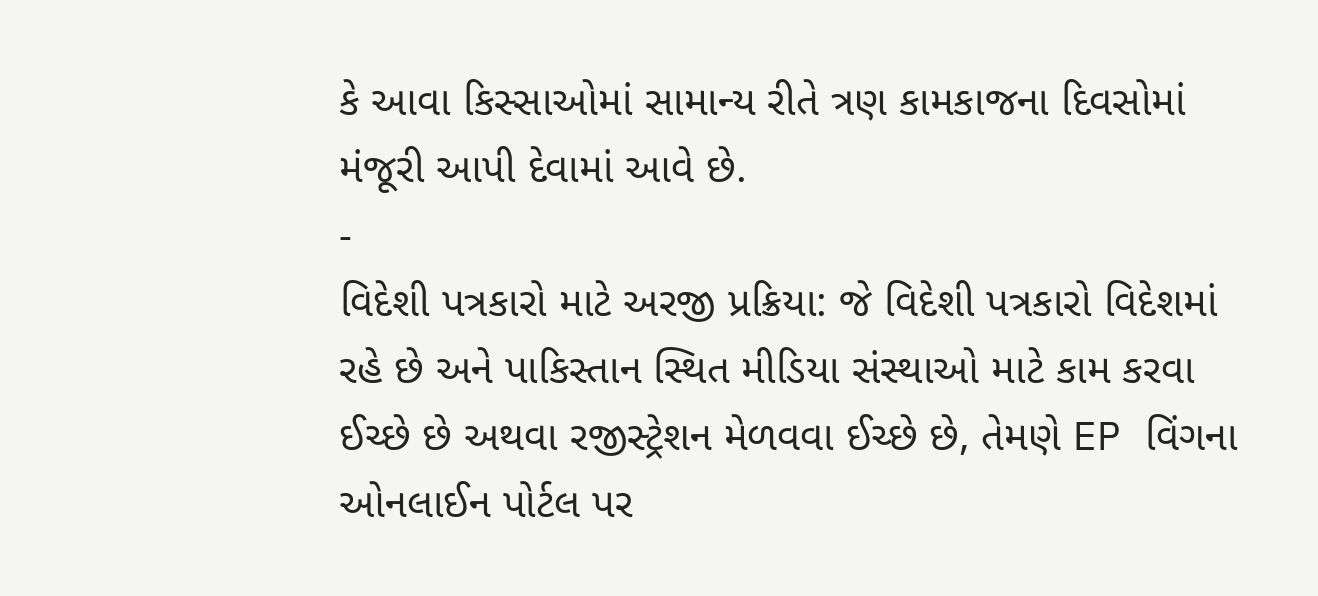કે આવા કિસ્સાઓમાં સામાન્ય રીતે ત્રણ કામકાજના દિવસોમાં મંજૂરી આપી દેવામાં આવે છે.
-
વિદેશી પત્રકારો માટે અરજી પ્રક્રિયા: જે વિદેશી પત્રકારો વિદેશમાં રહે છે અને પાકિસ્તાન સ્થિત મીડિયા સંસ્થાઓ માટે કામ કરવા ઈચ્છે છે અથવા રજીસ્ટ્રેશન મેળવવા ઈચ્છે છે, તેમણે EP વિંગના ઓનલાઈન પોર્ટલ પર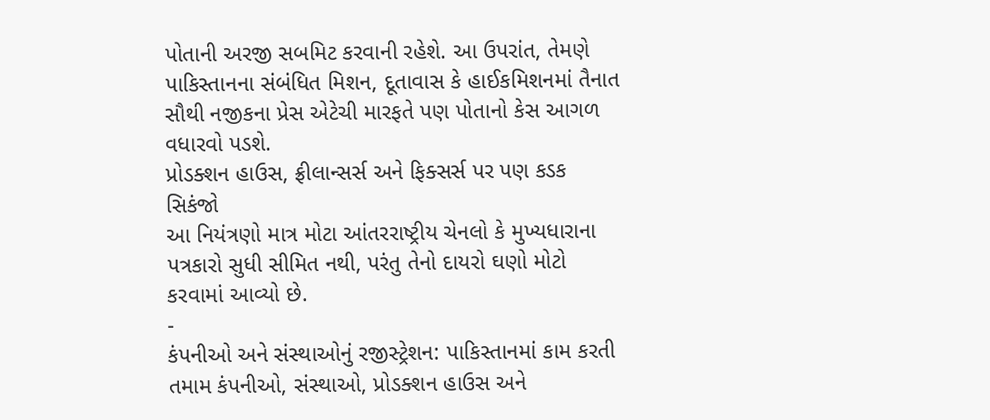પોતાની અરજી સબમિટ કરવાની રહેશે. આ ઉપરાંત, તેમણે પાકિસ્તાનના સંબંધિત મિશન, દૂતાવાસ કે હાઈકમિશનમાં તૈનાત સૌથી નજીકના પ્રેસ એટેચી મારફતે પણ પોતાનો કેસ આગળ વધારવો પડશે.
પ્રોડક્શન હાઉસ, ફ્રીલાન્સર્સ અને ફિક્સર્સ પર પણ કડક સિકંજો
આ નિયંત્રણો માત્ર મોટા આંતરરાષ્ટ્રીય ચેનલો કે મુખ્યધારાના પત્રકારો સુધી સીમિત નથી, પરંતુ તેનો દાયરો ઘણો મોટો કરવામાં આવ્યો છે.
-
કંપનીઓ અને સંસ્થાઓનું રજીસ્ટ્રેશન: પાકિસ્તાનમાં કામ કરતી તમામ કંપનીઓ, સંસ્થાઓ, પ્રોડક્શન હાઉસ અને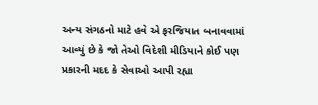અન્ય સંગઠનો માટે હવે એ ફરજિયાત બનાવવામાં આવ્યું છે કે જો તેઓ વિદેશી મીડિયાને કોઈ પણ પ્રકારની મદદ કે સેવાઓ આપી રહ્યા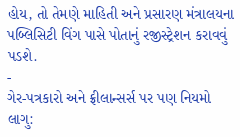હોય, તો તેમણે માહિતી અને પ્રસારણ મંત્રાલયના પબ્લિસિટી વિંગ પાસે પોતાનું રજીસ્ટ્રેશન કરાવવું પડશે.
-
ગેર-પત્રકારો અને ફ્રીલાન્સર્સ પર પણ નિયમો લાગુ: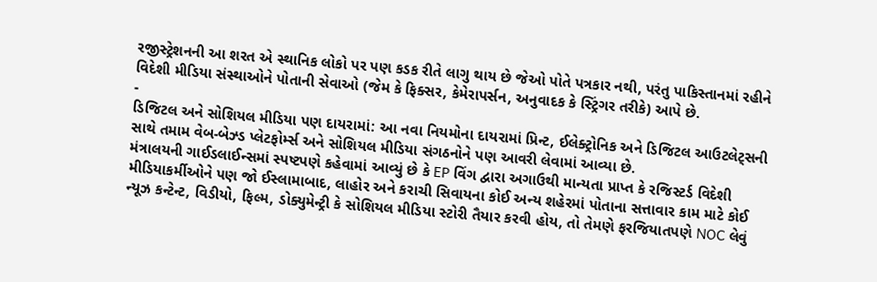રજીસ્ટ્રેશનની આ શરત એ સ્થાનિક લોકો પર પણ કડક રીતે લાગુ થાય છે જેઓ પોતે પત્રકાર નથી, પરંતુ પાકિસ્તાનમાં રહીને વિદેશી મીડિયા સંસ્થાઓને પોતાની સેવાઓ (જેમ કે ફિક્સર, કેમેરાપર્સન, અનુવાદક કે સ્ટ્રિંગર તરીકે) આપે છે.
-
ડિજિટલ અને સોશિયલ મીડિયા પણ દાયરામાં: આ નવા નિયમોના દાયરામાં પ્રિન્ટ, ઈલેક્ટ્રોનિક અને ડિજિટલ આઉટલેટ્સની સાથે તમામ વેબ-બેઝ્ડ પ્લેટફોર્મ્સ અને સોશિયલ મીડિયા સંગઠનોને પણ આવરી લેવામાં આવ્યા છે.
મંત્રાલયની ગાઈડલાઈન્સમાં સ્પષ્ટપણે કહેવામાં આવ્યું છે કે EP વિંગ દ્વારા અગાઉથી માન્યતા પ્રાપ્ત કે રજિસ્ટર્ડ વિદેશી મીડિયાકર્મીઓને પણ જો ઈસ્લામાબાદ, લાહોર અને કરાચી સિવાયના કોઈ અન્ય શહેરમાં પોતાના સત્તાવાર કામ માટે કોઈ ન્યૂઝ કન્ટેન્ટ, વિડીયો, ફિલ્મ, ડોક્યુમેન્ટ્રી કે સોશિયલ મીડિયા સ્ટોરી તૈયાર કરવી હોય, તો તેમણે ફરજિયાતપણે NOC લેવું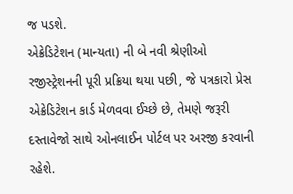જ પડશે.
એક્રેડિટેશન (માન્યતા) ની બે નવી શ્રેણીઓ
રજીસ્ટ્રેશનની પૂરી પ્રક્રિયા થયા પછી, જે પત્રકારો પ્રેસ એક્રેડિટેશન કાર્ડ મેળવવા ઈચ્છે છે, તેમણે જરૂરી દસ્તાવેજો સાથે ઓનલાઈન પોર્ટલ પર અરજી કરવાની રહેશે.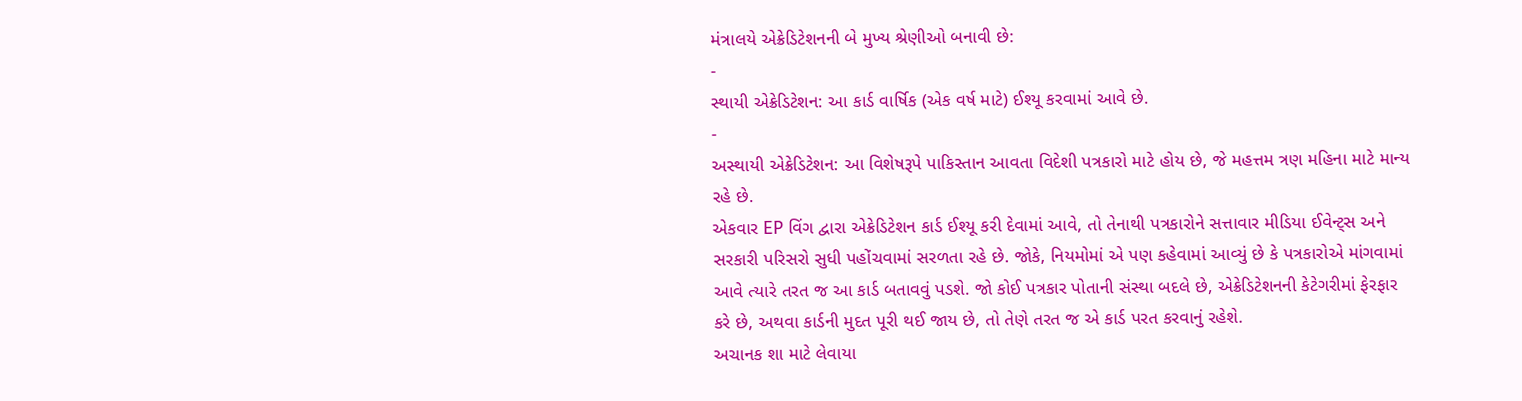મંત્રાલયે એક્રેડિટેશનની બે મુખ્ય શ્રેણીઓ બનાવી છે:
-
સ્થાયી એક્રેડિટેશન: આ કાર્ડ વાર્ષિક (એક વર્ષ માટે) ઈશ્યૂ કરવામાં આવે છે.
-
અસ્થાયી એક્રેડિટેશન: આ વિશેષરૂપે પાકિસ્તાન આવતા વિદેશી પત્રકારો માટે હોય છે, જે મહત્તમ ત્રણ મહિના માટે માન્ય રહે છે.
એકવાર EP વિંગ દ્વારા એક્રેડિટેશન કાર્ડ ઈશ્યૂ કરી દેવામાં આવે, તો તેનાથી પત્રકારોને સત્તાવાર મીડિયા ઈવેન્ટ્સ અને સરકારી પરિસરો સુધી પહોંચવામાં સરળતા રહે છે. જોકે, નિયમોમાં એ પણ કહેવામાં આવ્યું છે કે પત્રકારોએ માંગવામાં આવે ત્યારે તરત જ આ કાર્ડ બતાવવું પડશે. જો કોઈ પત્રકાર પોતાની સંસ્થા બદલે છે, એક્રેડિટેશનની કેટેગરીમાં ફેરફાર કરે છે, અથવા કાર્ડની મુદત પૂરી થઈ જાય છે, તો તેણે તરત જ એ કાર્ડ પરત કરવાનું રહેશે.
અચાનક શા માટે લેવાયા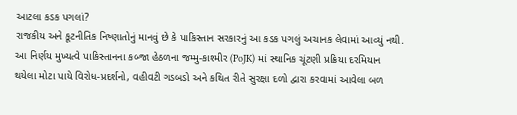આટલા કડક પગલાં?
રાજકીય અને કૂટનીતિક નિષ્ણાતોનું માનવું છે કે પાકિસ્તાન સરકારનું આ કડક પગલું અચાનક લેવામાં આવ્યું નથી. આ નિર્ણય મુખ્યત્વે પાકિસ્તાનના કબ્જા હેઠળના જમ્મુ-કાશ્મીર (PoJK) માં સ્થાનિક ચૂંટણી પ્રક્રિયા દરમિયાન થયેલા મોટા પાયે વિરોધ-પ્રદર્શનો, વહીવટી ગડબડો અને કથિત રીતે સુરક્ષા દળો દ્વારા કરવામાં આવેલા બળ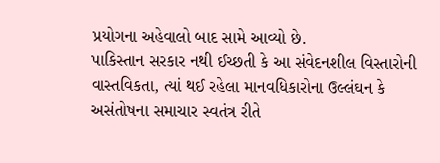પ્રયોગના અહેવાલો બાદ સામે આવ્યો છે.
પાકિસ્તાન સરકાર નથી ઈચ્છતી કે આ સંવેદનશીલ વિસ્તારોની વાસ્તવિકતા, ત્યાં થઈ રહેલા માનવધિકારોના ઉલ્લંઘન કે અસંતોષના સમાચાર સ્વતંત્ર રીતે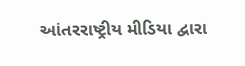આંતરરાષ્ટ્રીય મીડિયા દ્વારા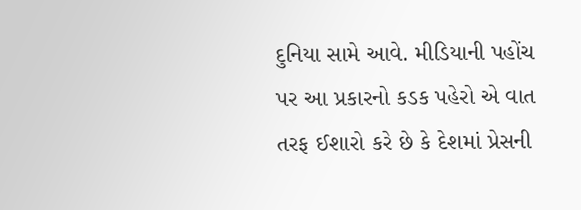દુનિયા સામે આવે. મીડિયાની પહોંચ પર આ પ્રકારનો કડક પહેરો એ વાત તરફ ઈશારો કરે છે કે દેશમાં પ્રેસની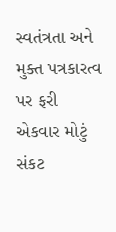સ્વતંત્રતા અને મુક્ત પત્રકારત્વ પર ફરી એકવાર મોટું સંકટ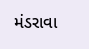મંડરાવા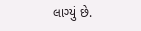લાગ્યું છે.